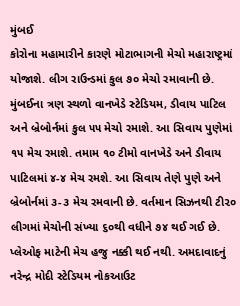મુંબઈ
કોરોના મહામારીને કારણે મોટાભાગની મેચો મહારાષ્ટ્રમાં યોજાશે. લીગ રાઉન્ડમાં કુલ ૭૦ મેચો રમાવાની છે. મુંબઈના ત્રણ સ્થળો વાનખેડે સ્ટેડિયમ, ડીવાય પાટિલ અને બ્રેબોર્નમાં કુલ ૫૫ મેચો રમાશે. આ સિવાય પુણેમાં ૧૫ મેચ રમાશે. તમામ ૧૦ ટીમો વાનખેડે અને ડીવાય પાટિલમાં ૪-૪ મેચ રમશે. આ સિવાય તેણે પુણે અને બ્રેબોર્નમાં ૩-૩ મેચ રમવાની છે. વર્તમાન સિઝનથી ટી૨૦ લીગમાં મેચોની સંખ્યા ૬૦થી વધીને ૭૪ થઈ ગઈ છે. પ્લેઓફ માટેની મેચ હજુ નક્કી થઈ નથી. અમદાવાદનું નરેન્દ્ર મોદી સ્ટેડિયમ નોકઆઉટ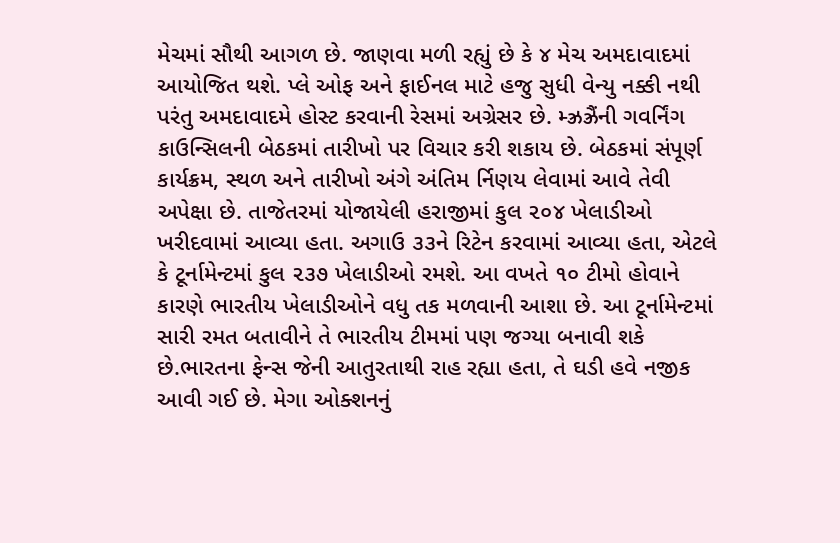મેચમાં સૌથી આગળ છે. જાણવા મળી રહ્યું છે કે ૪ મેચ અમદાવાદમાં આયોજિત થશે. પ્લે ઓફ અને ફાઈનલ માટે હજુ સુધી વેન્યુ નક્કી નથી પરંતુ અમદાવાદમે હોસ્ટ કરવાની રેસમાં અગ્રેસર છે. મ્ઝ્રઝ્રૈંની ગવર્નિંગ કાઉન્સિલની બેઠકમાં તારીખો પર વિચાર કરી શકાય છે. બેઠકમાં સંપૂર્ણ કાર્યક્રમ, સ્થળ અને તારીખો અંગે અંતિમ ર્નિણય લેવામાં આવે તેવી અપેક્ષા છે. તાજેતરમાં યોજાયેલી હરાજીમાં કુલ ૨૦૪ ખેલાડીઓ ખરીદવામાં આવ્યા હતા. અગાઉ ૩૩ને રિટેન કરવામાં આવ્યા હતા, એટલે કે ટૂર્નામેન્ટમાં કુલ ૨૩૭ ખેલાડીઓ રમશે. આ વખતે ૧૦ ટીમો હોવાને કારણે ભારતીય ખેલાડીઓને વધુ તક મળવાની આશા છે. આ ટૂર્નામેન્ટમાં સારી રમત બતાવીને તે ભારતીય ટીમમાં પણ જગ્યા બનાવી શકે છે.ભારતના ફેન્સ જેની આતુરતાથી રાહ રહ્યા હતા, તે ઘડી હવે નજીક આવી ગઈ છે. મેગા ઓક્શનનું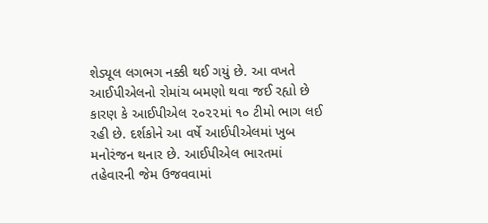શેડ્યૂલ લગભગ નક્કી થઈ ગયું છે. આ વખતે આઈપીએલનો રોમાંચ બમણો થવા જઈ રહ્યો છે કારણ કે આઈપીએલ ૨૦૨૨માં ૧૦ ટીમો ભાગ લઈ રહી છે. દર્શકોને આ વર્ષે આઈપીએલમાં ખુબ મનોરંજન થનાર છે. આઈપીએલ ભારતમાં તહેવારની જેમ ઉજવવામાં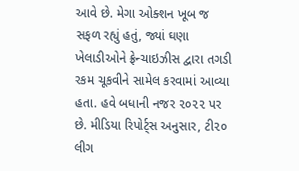આવે છે. મેગા ઓક્શન ખૂબ જ સફળ રહ્યું હતું, જ્યાં ઘણા ખેલાડીઓને ફ્રેન્ચાઇઝીસ દ્વારા તગડી રકમ ચૂકવીને સામેલ કરવામાં આવ્યા હતા. હવે બધાની નજર ૨૦૨૨ પર છે. મીડિયા રિપોર્ટ્સ અનુસાર, ટી૨૦ લીગ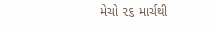મેચો ૨૬ માર્ચથી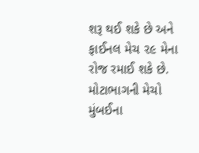શરૂ થઈ શકે છે અને ફાઈનલ મેચ ૨૯ મેના રોજ રમાઈ શકે છે. મોટાભાગની મેચો મુંબઈના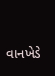વાનખેડે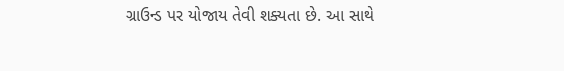ગ્રાઉન્ડ પર યોજાય તેવી શક્યતા છે. આ સાથે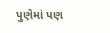પુણેમાં પણ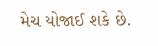મેચ યોજાઈ શકે છે.